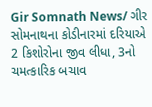Gir Somnath News/ ગીર સોમનાથના કોડીનારમાં દરિયાએ 2 કિશોરોના જીવ લીધા, 3નો ચમત્કારિક બચાવ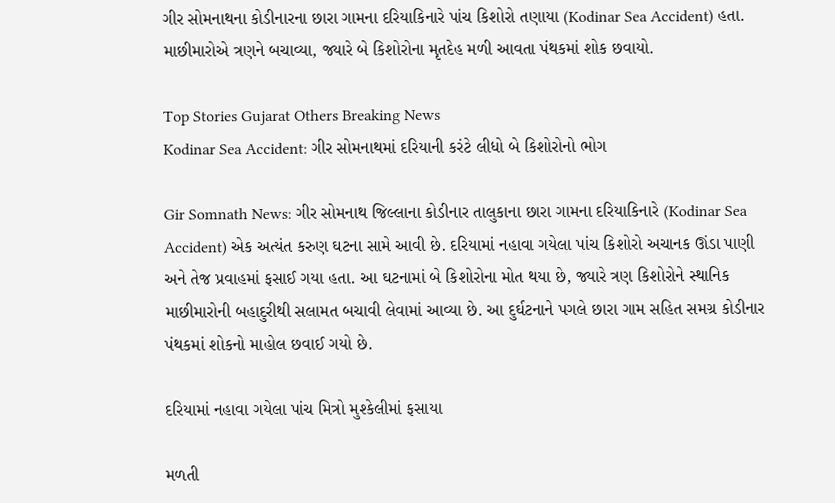ગીર સોમનાથના કોડીનારના છારા ગામના દરિયાકિનારે પાંચ કિશોરો તણાયા (Kodinar Sea Accident) હતા. માછીમારોએ ત્રણને બચાવ્યા, જ્યારે બે કિશોરોના મૃતદેહ મળી આવતા પંથકમાં શોક છવાયો.

Top Stories Gujarat Others Breaking News
Kodinar Sea Accident: ગીર સોમનાથમાં દરિયાની કરંટે લીધો બે કિશોરોનો ભોગ

Gir Somnath News: ગીર સોમનાથ જિલ્લાના કોડીનાર તાલુકાના છારા ગામના દરિયાકિનારે (Kodinar Sea Accident) એક અત્યંત કરુણ ઘટના સામે આવી છે. દરિયામાં નહાવા ગયેલા પાંચ કિશોરો અચાનક ઊંડા પાણી અને તેજ પ્રવાહમાં ફસાઈ ગયા હતા. આ ઘટનામાં બે કિશોરોના મોત થયા છે, જ્યારે ત્રણ કિશોરોને સ્થાનિક માછીમારોની બહાદુરીથી સલામત બચાવી લેવામાં આવ્યા છે. આ દુર્ઘટનાને પગલે છારા ગામ સહિત સમગ્ર કોડીનાર પંથકમાં શોકનો માહોલ છવાઈ ગયો છે.

દરિયામાં નહાવા ગયેલા પાંચ મિત્રો મુશ્કેલીમાં ફસાયા

મળતી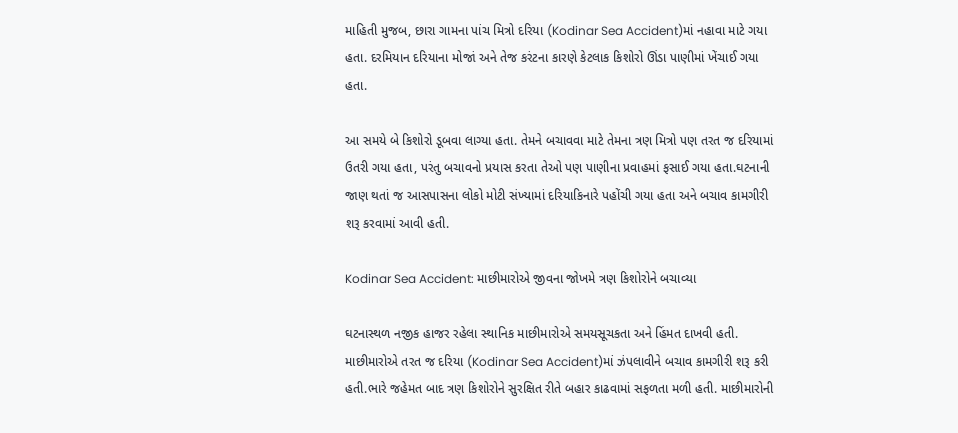માહિતી મુજબ, છારા ગામના પાંચ મિત્રો દરિયા (Kodinar Sea Accident)માં નહાવા માટે ગયા હતા. દરમિયાન દરિયાના મોજાં અને તેજ કરંટના કારણે કેટલાક કિશોરો ઊંડા પાણીમાં ખેંચાઈ ગયા હતા.

આ સમયે બે કિશોરો ડૂબવા લાગ્યા હતા. તેમને બચાવવા માટે તેમના ત્રણ મિત્રો પણ તરત જ દરિયામાં ઉતરી ગયા હતા, પરંતુ બચાવનો પ્રયાસ કરતા તેઓ પણ પાણીના પ્રવાહમાં ફસાઈ ગયા હતા.ઘટનાની જાણ થતાં જ આસપાસના લોકો મોટી સંખ્યામાં દરિયાકિનારે પહોંચી ગયા હતા અને બચાવ કામગીરી શરૂ કરવામાં આવી હતી.

Kodinar Sea Accident: માછીમારોએ જીવના જોખમે ત્રણ કિશોરોને બચાવ્યા

ઘટનાસ્થળ નજીક હાજર રહેલા સ્થાનિક માછીમારોએ સમયસૂચકતા અને હિંમત દાખવી હતી. માછીમારોએ તરત જ દરિયા (Kodinar Sea Accident)માં ઝંપલાવીને બચાવ કામગીરી શરૂ કરી હતી.ભારે જહેમત બાદ ત્રણ કિશોરોને સુરક્ષિત રીતે બહાર કાઢવામાં સફળતા મળી હતી. માછીમારોની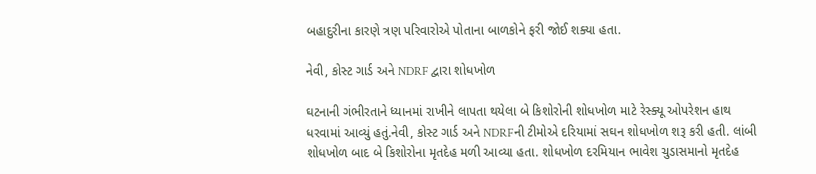બહાદુરીના કારણે ત્રણ પરિવારોએ પોતાના બાળકોને ફરી જોઈ શક્યા હતા.

નેવી, કોસ્ટ ગાર્ડ અને NDRF દ્વારા શોધખોળ

ઘટનાની ગંભીરતાને ધ્યાનમાં રાખીને લાપતા થયેલા બે કિશોરોની શોધખોળ માટે રેસ્ક્યૂ ઓપરેશન હાથ ધરવામાં આવ્યું હતું.નેવી, કોસ્ટ ગાર્ડ અને NDRFની ટીમોએ દરિયામાં સઘન શોધખોળ શરૂ કરી હતી. લાંબી શોધખોળ બાદ બે કિશોરોના મૃતદેહ મળી આવ્યા હતા. શોધખોળ દરમિયાન ભાવેશ ચુડાસમાનો મૃતદેહ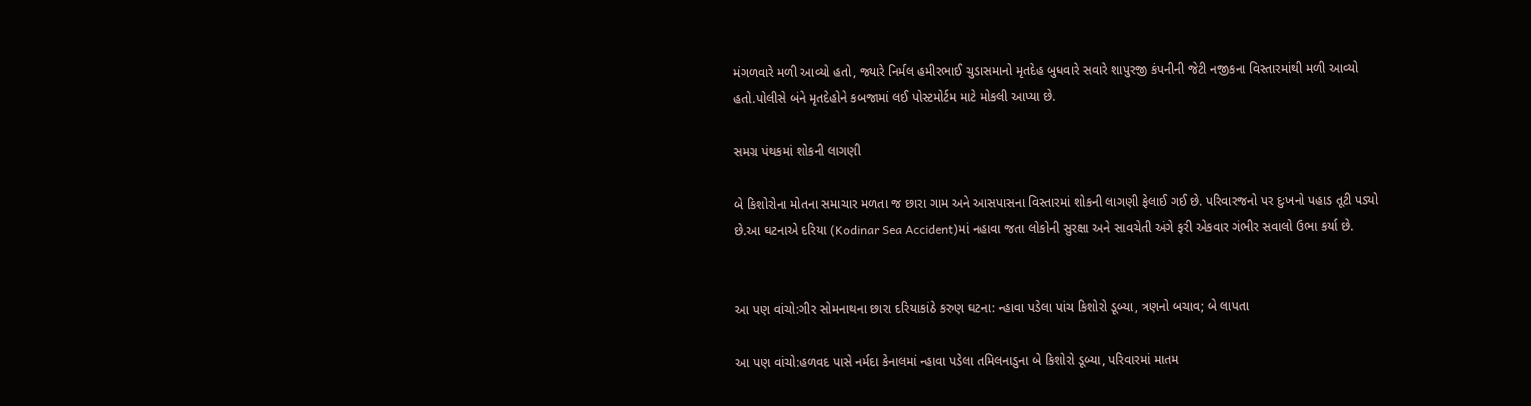મંગળવારે મળી આવ્યો હતો, જ્યારે નિર્મલ હમીરભાઈ ચુડાસમાનો મૃતદેહ બુધવારે સવારે શાપુરજી કંપનીની જેટી નજીકના વિસ્તારમાંથી મળી આવ્યો હતો.પોલીસે બંને મૃતદેહોને કબજામાં લઈ પોસ્ટમોર્ટમ માટે મોકલી આપ્યા છે.

સમગ્ર પંથકમાં શોકની લાગણી

બે કિશોરોના મોતના સમાચાર મળતા જ છારા ગામ અને આસપાસના વિસ્તારમાં શોકની લાગણી ફેલાઈ ગઈ છે. પરિવારજનો પર દુઃખનો પહાડ તૂટી પડ્યો છે.આ ઘટનાએ દરિયા (Kodinar Sea Accident)માં નહાવા જતા લોકોની સુરક્ષા અને સાવચેતી અંગે ફરી એકવાર ગંભીર સવાલો ઉભા કર્યા છે.


આ પણ વાંચો:ગીર સોમનાથના છારા દરિયાકાંઠે કરુણ ઘટના: ન્હાવા પડેલા પાંચ કિશોરો ડૂબ્યા, ત્રણનો બચાવ; બે લાપતા

આ પણ વાંચો:હળવદ પાસે નર્મદા કેનાલમાં ન્હાવા પડેલા તમિલનાડુના બે કિશોરો ડૂબ્યા, પરિવારમાં માતમ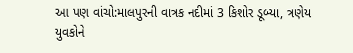આ પણ વાંચો:માલપુરની વાત્રક નદીમાં 3 કિશોર ડૂબ્યા, ત્રણેય યુવકોને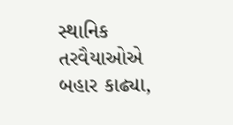સ્થાનિક તરવૈયાઓએ બહાર કાઢ્યા,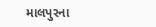માલપુરના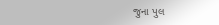જુના પુલ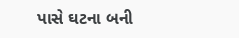પાસે ઘટના બની